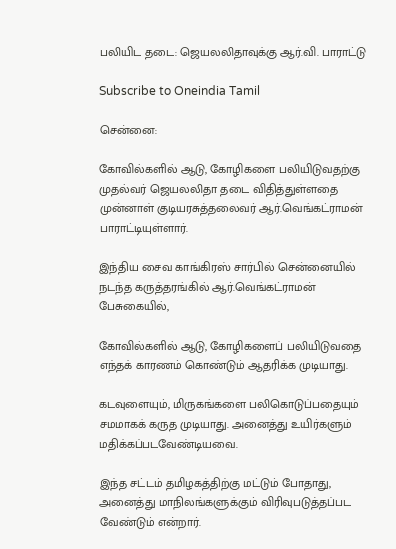பலியிட தடை: ஜெயலலிதாவுக்கு ஆர்.வி. பாராட்டு

Subscribe to Oneindia Tamil

சென்னை:

கோவில்களில் ஆடு, கோழிகளை பலியிடுவதற்கு முதல்வர் ஜெயலலிதா தடை விதித்துள்ளதை முன்னாள் குடியரசுத்தலைவர் ஆர்.வெங்கட்ராமன் பாராட்டியுள்ளார்.

இந்திய சைவ காங்கிரஸ் சார்பில் சென்னையில் நடந்த கருத்தரங்கில் ஆர்.வெங்கட்ராமன் பேசுகையில்,

கோவில்களில் ஆடு, கோழிகளைப் பலியிடுவதை எந்தக் காரணம் கொண்டும் ஆதரிக்க முடியாது.

கடவுளையும், மிருகங்களை பலிகொடுப்பதையும் சமமாகக் கருத முடியாது. அனைத்து உயிர்களும் மதிக்கப்படவேண்டியவை.

இந்த சட்டம் தமிழகத்திற்கு மட்டும் போதாது, அனைத்து மாநிலங்களுக்கும் விரிவுபடுத்தப்பட வேண்டும் என்றார்.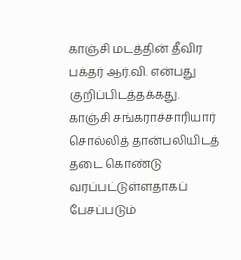காஞ்சி மடத்தின் தீவிர பக்தர் ஆர்.வி. என்பது குறிப்பிடத்தக்கது. காஞ்சி சங்கராச்சாரியார் சொல்லித் தான்பலியிடத் தடை கொண்டு வரப்பட்டுள்ளதாகப் பேசப்படும்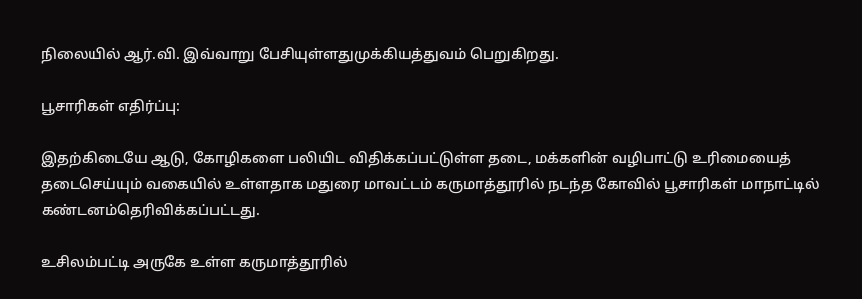நிலையில் ஆர்.வி. இவ்வாறு பேசியுள்ளதுமுக்கியத்துவம் பெறுகிறது.

பூசாரிகள் எதிர்ப்பு:

இதற்கிடையே ஆடு, கோழிகளை பலியிட விதிக்கப்பட்டுள்ள தடை, மக்களின் வழிபாட்டு உரிமையைத் தடைசெய்யும் வகையில் உள்ளதாக மதுரை மாவட்டம் கருமாத்தூரில் நடந்த கோவில் பூசாரிகள் மாநாட்டில் கண்டனம்தெரிவிக்கப்பட்டது.

உசிலம்பட்டி அருகே உள்ள கருமாத்தூரில்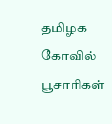தமிழக கோவில் பூசாரிகள்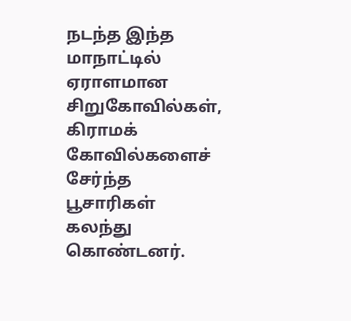நடந்த இந்த மாநாட்டில் ஏராளமான சிறுகோவில்கள், கிராமக் கோவில்களைச் சேர்ந்த பூசாரிகள் கலந்து கொண்டனர்.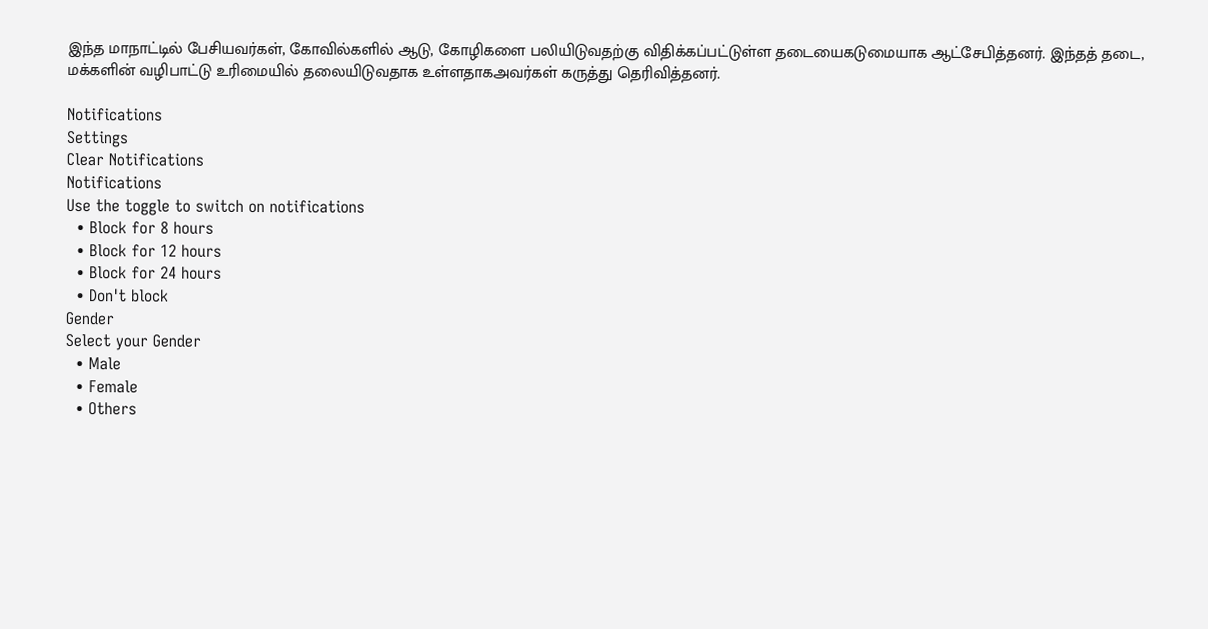இந்த மாநாட்டில் பேசியவர்கள், கோவில்களில் ஆடு, கோழிகளை பலியிடுவதற்கு விதிக்கப்பட்டுள்ள தடையைகடுமையாக ஆட்சேபித்தனர். இந்தத் தடை, மக்களின் வழிபாட்டு உரிமையில் தலையிடுவதாக உள்ளதாகஅவர்கள் கருத்து தெரிவித்தனர்.

Notifications
Settings
Clear Notifications
Notifications
Use the toggle to switch on notifications
  • Block for 8 hours
  • Block for 12 hours
  • Block for 24 hours
  • Don't block
Gender
Select your Gender
  • Male
  • Female
  • Others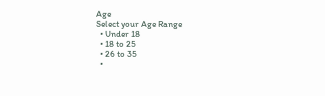Age
Select your Age Range
  • Under 18
  • 18 to 25
  • 26 to 35
  •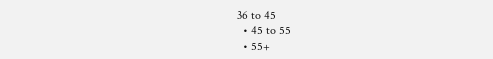36 to 45
  • 45 to 55
  • 55+